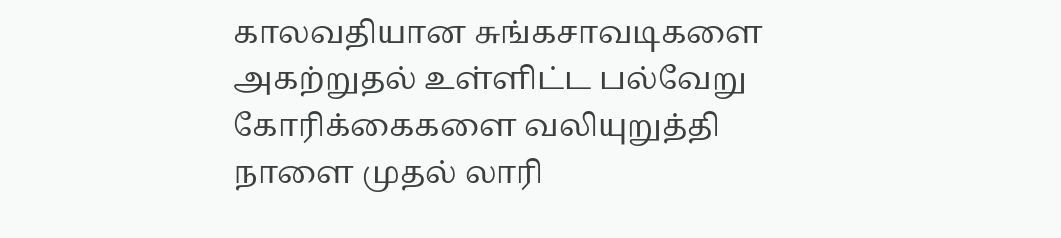காலவதியான சுங்கசாவடிகளை அகற்றுதல் உள்ளிட்ட பல்வேறு கோரிக்கைகளை வலியுறுத்தி நாளை முதல் லாரி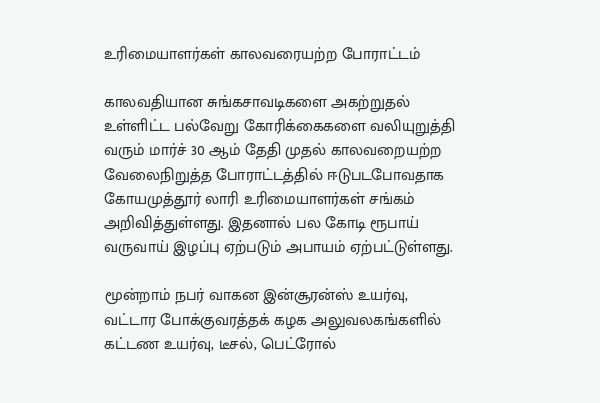உரிமையாளர்கள் காலவரையற்ற போராட்டம்

காலவதியான சுங்கசாவடிகளை அகற்றுதல் உள்ளிட்ட பல்வேறு கோரிக்கைகளை வலியுறுத்தி வரும் மார்ச் 30 ஆம் தேதி முதல் காலவறையற்ற வேலைநிறுத்த போராட்டத்தில் ஈடுபடபோவதாக கோயமுத்தூர் லாரி உரிமையாளர்கள் சங்கம் அறிவித்துள்ளது. இதனால் பல கோடி ரூபாய் வருவாய் இழப்பு ஏற்படும் அபாயம் ஏற்பட்டுள்ளது.

மூன்றாம் நபர் வாகன இன்சூரன்ஸ் உயர்வு, வட்டார போக்குவரத்தக் கழக அலுவலகங்களில் கட்டண உயர்வு, டீசல், பெட்ரோல்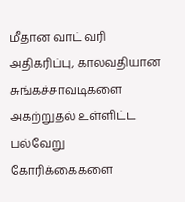மீதான வாட் வரி அதிகரிப்பு, காலவதியான சுங்கச்சாவடிகளை அகற்றுதல் உள்ளிட்ட பல்வேறு கோரிக்கைகளை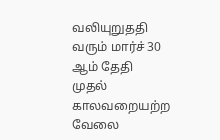வலியுறுததி வரும் மார்ச் 30 ஆம் தேதி முதல் காலவறையற்ற வேலை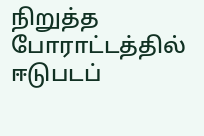நிறுத்த போராட்டத்தில் ஈடுபடப்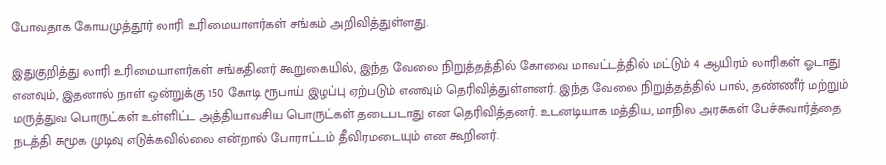போவதாக கோயமுத்தூர் லாரி உரிமையாளர்கள் சங்கம் அறிவித்துள்ளது.

இதுகுறித்து லாரி உரிமையாளர்கள் சங்கதினர் கூறுகையில், இந்த வேலை நிறுத்தத்தில் கோவை மாவட்டத்தில் மட்டும் 4 ஆயிரம் லாரிகள் ஓடாது எனவும், இதனால் நாள் ஒன்றுக்கு 150 கோடி ரூபாய் இழப்பு ஏற்படும் எனவும் தெரிவித்துள்ளனர். இந்த வேலை நிறுத்தத்தில் பால், தண்ணீர் மற்றும் மருத்துவ பொருட்கள் உள்ளிட்ட அத்தியாவசிய பொருட்கள் தடைபடாது என தெரிவித்தனர். உடனடியாக மத்திய, மாநில அரசுகள் பேச்சுவார்த்தை நடத்தி சுமூக முடிவு எடுக்கவில்லை என்றால் போராட்டம் தீவிரமடையும் என கூறினர்.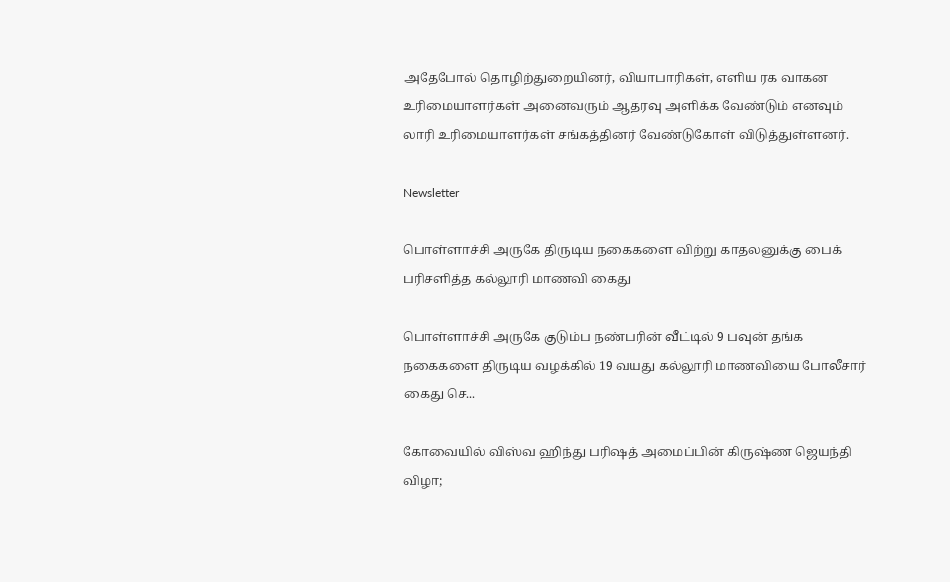அதேபோல் தொழிற்துறையினர், வியாபாரிகள், எளிய ரக வாகன உரிமையாளர்கள் அனைவரும் ஆதரவு அளிக்க வேண்டும் எனவும் லாரி உரிமையாளர்கள் சங்கத்தினர் வேண்டுகோள் விடுத்துள்ளனர்.

Newsletter

பொள்ளாச்சி அருகே திருடிய நகைகளை விற்று காதலனுக்கு பைக் பரிசளித்த கல்லூரி மாணவி கைது

பொள்ளாச்சி அருகே குடும்ப நண்பரின் வீட்டில் 9 பவுன் தங்க நகைகளை திருடிய வழக்கில் 19 வயது கல்லூரி மாணவியை போலீசார் கைது செ...

கோவையில் விஸ்வ ஹிந்து பரிஷத் அமைப்பின் கிருஷ்ண ஜெயந்தி விழா;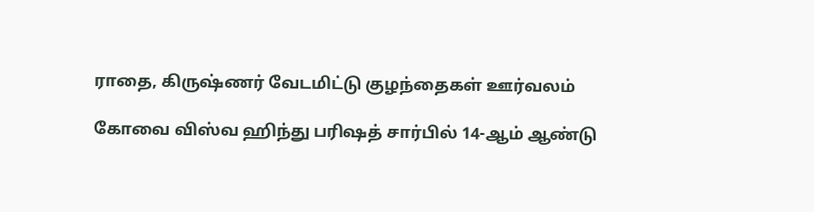ராதை, கிருஷ்ணர் வேடமிட்டு குழந்தைகள் ஊர்வலம்

கோவை விஸ்வ ஹிந்து பரிஷத் சார்பில் 14-ஆம் ஆண்டு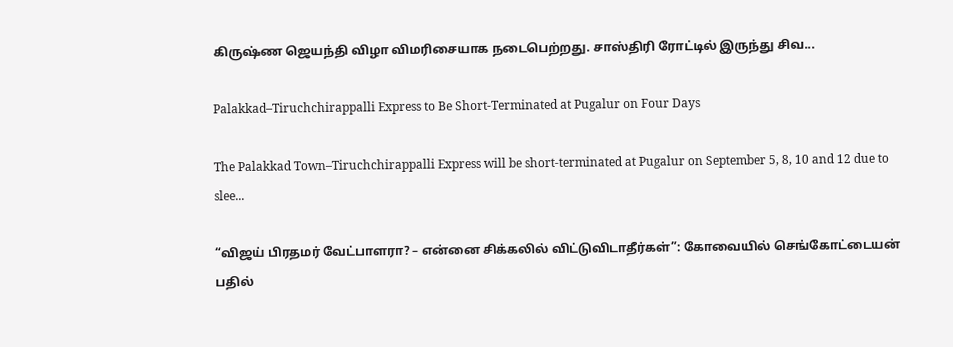கிருஷ்ண ஜெயந்தி விழா விமரிசையாக நடைபெற்றது. சாஸ்திரி ரோட்டில் இருந்து சிவ...

Palakkad–Tiruchchirappalli Express to Be Short-Terminated at Pugalur on Four Days

The Palakkad Town–Tiruchchirappalli Express will be short-terminated at Pugalur on September 5, 8, 10 and 12 due to slee...

“விஜய் பிரதமர் வேட்பாளரா? – என்னை சிக்கலில் விட்டுவிடாதீர்கள்”: கோவையில் செங்கோட்டையன் பதில்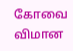கோவை விமான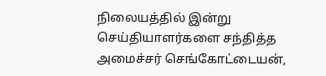நிலையத்தில் இன்று செய்தியாளர்களை சந்தித்த அமைச்சர் செங்கோட்டையன்,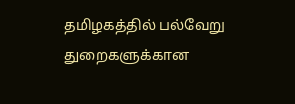தமிழகத்தில் பல்வேறு துறைகளுக்கான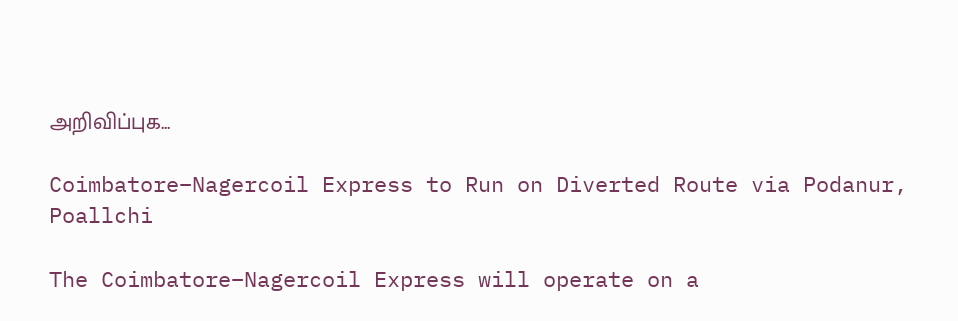அறிவிப்புக...

Coimbatore–Nagercoil Express to Run on Diverted Route via Podanur, Poallchi

The Coimbatore–Nagercoil Express will operate on a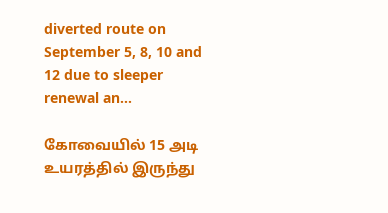diverted route on September 5, 8, 10 and 12 due to sleeper renewal an...

கோவையில் 15 அடி உயரத்தில் இருந்து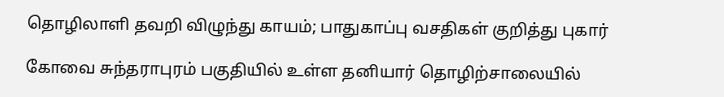தொழிலாளி தவறி விழுந்து காயம்; பாதுகாப்பு வசதிகள் குறித்து புகார்

கோவை சுந்தராபுரம் பகுதியில் உள்ள தனியார் தொழிற்சாலையில்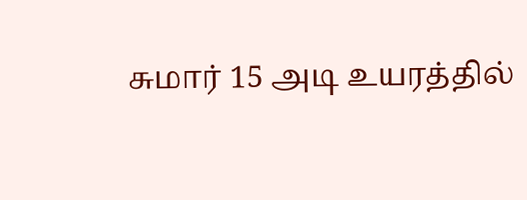சுமார் 15 அடி உயரத்தில்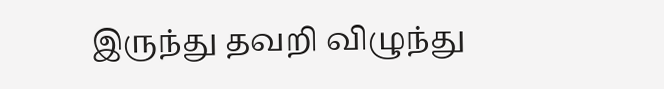இருந்து தவறி விழுந்து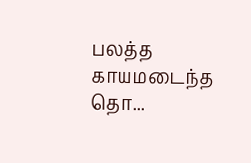பலத்த காயமடைந்த தொ...